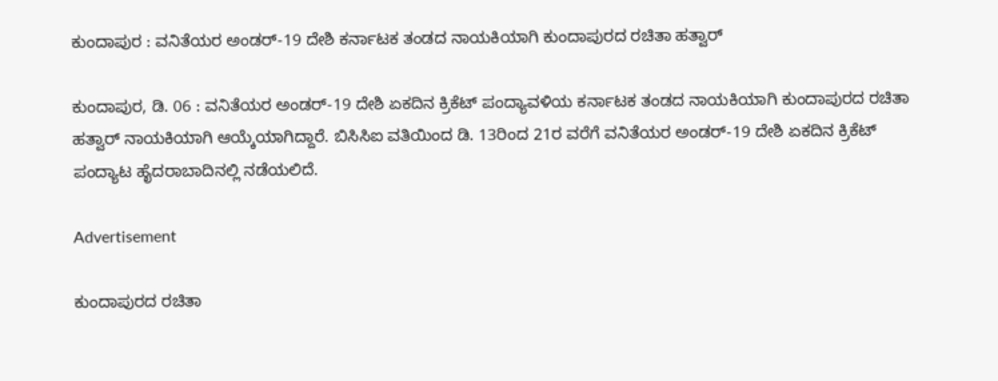ಕುಂದಾಪುರ : ವನಿತೆಯರ ಅಂಡರ್-19 ದೇಶಿ ಕರ್ನಾಟಕ ತಂಡದ ನಾಯಕಿಯಾಗಿ ಕುಂದಾಪುರದ ರಚಿತಾ ಹತ್ವಾರ್

ಕುಂದಾಪುರ, ಡಿ. 06 : ವನಿತೆಯರ ಅಂಡರ್-19 ದೇಶಿ ಏಕದಿನ ಕ್ರಿಕೆಟ್ ಪಂದ್ಯಾವಳಿಯ ಕರ್ನಾಟಕ ತಂಡದ ನಾಯಕಿಯಾಗಿ ಕುಂದಾಪುರದ ರಚಿತಾ ಹತ್ವಾರ್ ನಾಯಕಿಯಾಗಿ ಆಯ್ಕೆಯಾಗಿದ್ದಾರೆ. ಬಿಸಿಸಿಐ ವತಿಯಿಂದ ಡಿ. 13ರಿಂದ 21ರ ವರೆಗೆ ವನಿತೆಯರ ಅಂಡರ್-19 ದೇಶಿ ಏಕದಿನ ಕ್ರಿಕೆಟ್ ಪಂದ್ಯಾಟ ಹೈದರಾಬಾದಿನಲ್ಲಿ ನಡೆಯಲಿದೆ.

Advertisement

ಕುಂದಾಪುರದ ರಚಿತಾ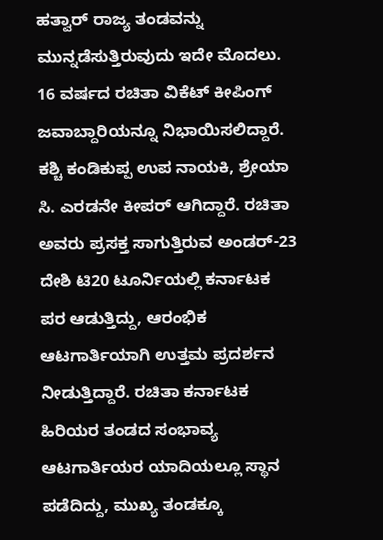ಹತ್ವಾರ್ ರಾಜ್ಯ ತಂಡವನ್ನು ಮುನ್ನಡೆಸುತ್ತಿರುವುದು ಇದೇ ಮೊದಲು. 16 ವರ್ಷದ ರಚಿತಾ ವಿಕೆಟ್ ಕೀಪಿಂಗ್ ಜವಾಬ್ದಾರಿಯನ್ನೂ ನಿಭಾಯಿಸಲಿದ್ದಾರೆ. ಕಶ್ಚಿ ಕಂಡಿಕುಪ್ಪ ಉಪ ನಾಯಕಿ, ಶ್ರೇಯಾ ಸಿ. ಎರಡನೇ ಕೀಪರ್‌ ಆಗಿದ್ದಾರೆ. ರಚಿತಾ ಅವರು ಪ್ರಸಕ್ತ ಸಾಗುತ್ತಿರುವ ಅಂಡರ್-23 ದೇಶಿ ಟಿ20 ಟೂರ್ನಿಯಲ್ಲಿ ಕರ್ನಾಟಕ ಪರ ಆಡುತ್ತಿದ್ದು, ಆರಂಭಿಕ ಆಟಗಾರ್ತಿಯಾಗಿ ಉತ್ತಮ ಪ್ರದರ್ಶನ ನೀಡುತ್ತಿದ್ದಾರೆ. ರಚಿತಾ ಕರ್ನಾಟಕ ಹಿರಿಯರ ತಂಡದ ಸಂಭಾವ್ಯ ಆಟಗಾರ್ತಿಯರ ಯಾದಿಯಲ್ಲೂ ಸ್ಥಾನ ಪಡೆದಿದ್ದು, ಮುಖ್ಯ ತಂಡಕ್ಕೂ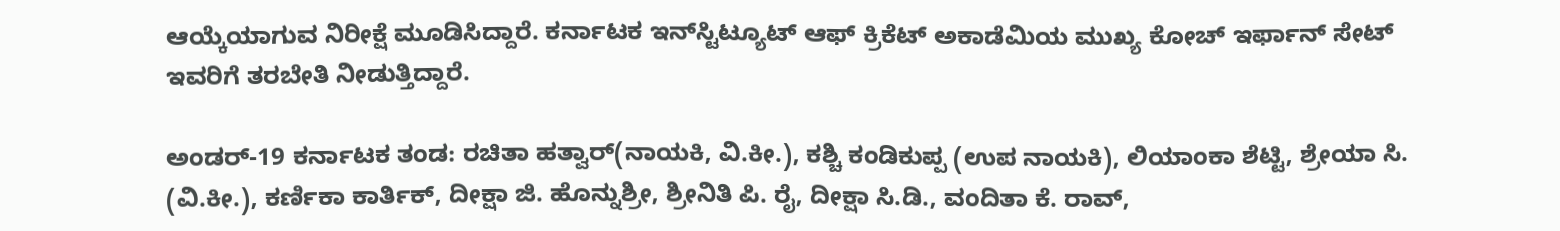ಆಯ್ಕೆಯಾಗುವ ನಿರೀಕ್ಷೆ ಮೂಡಿಸಿದ್ದಾರೆ. ಕರ್ನಾಟಕ ಇನ್‌ಸ್ಟಿಟ್ಯೂಟ್ ಆಫ್ ಕ್ರಿಕೆಟ್ ಅಕಾಡೆಮಿಯ ಮುಖ್ಯ ಕೋಚ್ ಇರ್ಫಾನ್ ಸೇಟ್ ಇವರಿಗೆ ತರಬೇತಿ ನೀಡುತ್ತಿದ್ದಾರೆ.

ಅಂಡರ್-19 ಕರ್ನಾಟಕ ತಂಡ: ರಚಿತಾ ಹತ್ವಾರ್(ನಾಯಕಿ, ವಿ.ಕೀ.), ಕಶ್ಚಿ ಕಂಡಿಕುಪ್ಪ (ಉಪ ನಾಯಕಿ), ಲಿಯಾಂಕಾ ಶೆಟ್ಟಿ, ಶ್ರೇಯಾ ಸಿ. (ವಿ.ಕೀ.), ಕರ್ಣಿಕಾ ಕಾರ್ತಿಕ್, ದೀಕ್ಷಾ ಜಿ. ಹೊನ್ನುಶ್ರೀ, ಶ್ರೀನಿತಿ ಪಿ. ರೈ, ದೀಕ್ಷಾ ಸಿ.ಡಿ., ವಂದಿತಾ ಕೆ. ರಾವ್,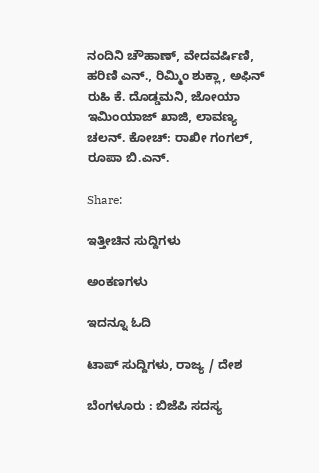ನಂದಿನಿ ಚೌಹಾಣ್, ವೇದವರ್ಷಿಣಿ, ಹರಿಣಿ ಎನ್., ರಿಮ್ಮಿಂ ಶುಕ್ಲಾ, ಅಫಿನ್ ರುಹಿ ಕೆ. ದೊಡ್ಡಮನಿ, ಜೋಯಾ ಇಮಿಂಯಾಜ್ ಖಾಜಿ, ಲಾವಣ್ಯ ಚಲನ್. ಕೋಚ್: ರಾಖೀ ಗಂಗಲ್, ರೂಪಾ ಬಿ.ಎನ್.

Share:

ಇತ್ತೀಚಿನ ಸುದ್ದಿಗಳು

ಅಂಕಣಗಳು

ಇದನ್ನೂ ಓದಿ

ಟಾಪ್ ಸುದ್ದಿಗಳು, ರಾಜ್ಯ / ದೇಶ

ಬೆಂಗಳೂರು : ಬಿಜೆಪಿ ಸದಸ್ಯ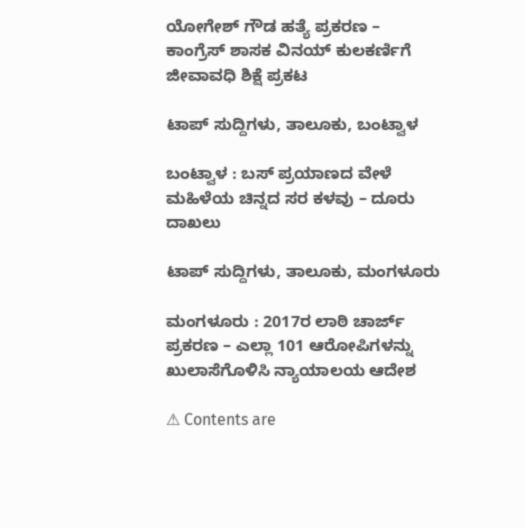ಯೋಗೇಶ್ ಗೌಡ ಹತ್ಯೆ ಪ್ರಕರಣ – ಕಾಂಗ್ರೆಸ್ ಶಾಸಕ ವಿನಯ್ ಕುಲಕರ್ಣಿಗೆ ಜೀವಾವಧಿ ಶಿಕ್ಷೆ ಪ್ರಕಟ

ಟಾಪ್ ಸುದ್ದಿಗಳು, ತಾಲೂಕು, ಬಂಟ್ವಾಳ

ಬಂಟ್ವಾಳ : ಬಸ್ ಪ್ರಯಾಣದ ವೇಳೆ ಮಹಿಳೆಯ ಚಿನ್ನದ ಸರ ಕಳವು – ದೂರು ದಾಖಲು

ಟಾಪ್ ಸುದ್ದಿಗಳು, ತಾಲೂಕು, ಮಂಗಳೂರು

ಮಂಗಳೂರು : 2017ರ ಲಾಠಿ ಚಾರ್ಜ್ ಪ್ರಕರಣ – ಎಲ್ಲಾ 101 ಆರೋಪಿಗಳನ್ನು ಖುಲಾಸೆಗೊಳಿಸಿ ನ್ಯಾಯಾಲಯ ಆದೇಶ

⚠ Contents are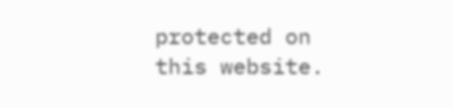protected on this website.